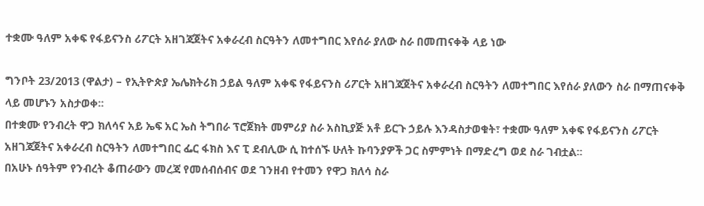ተቋሙ ዓለም አቀፍ የፋይናንስ ሪፖርት አዘገጃጀትና አቀራረብ ስርዓትን ለመተግበር እየሰራ ያለው ስራ በመጠናቀቅ ላይ ነው

ግንቦት 23/2013 (ዋልታ) – የኢትዮጵያ ኤሌክትሪክ ኃይል ዓለም አቀፍ የፋይናንስ ሪፖርት አዘገጃጀትና አቀራረብ ስርዓትን ለመተግበር እየሰራ ያለውን ስራ በማጠናቀቅ ላይ መሆኑን አስታወቀ፡፡
በተቋሙ የንብረት ዋጋ ክለሳና አይ ኤፍ አር ኤስ ትግበራ ፕሮጀክት መምሪያ ስራ አስኪያጅ አቶ ይርጉ ኃይሉ እንዳስታወቁት፣ ተቋሙ ዓለም አቀፍ የፋይናንስ ሪፖርት አዘገጃጀትና አቀራረብ ስርዓትን ለመተግበር ፌር ፋክስ እና ፒ ደብሊው ሲ ከተሰኙ ሁለት ኩባንያዎች ጋር ስምምነት በማድረግ ወደ ስራ ገብቷል፡፡
በአሁኑ ሰዓትም የንብረት ቆጠራውን መረጃ የመሰብሰብና ወደ ገንዘብ የተመን የዋጋ ክለሳ ስራ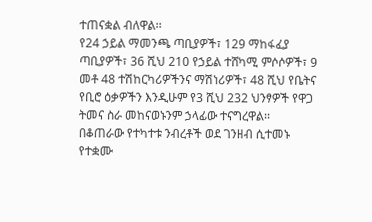ተጠናቋል ብለዋል፡፡
የ24 ኃይል ማመንጫ ጣቢያዎች፣ 129 ማከፋፈያ ጣቢያዎች፣ 36 ሺህ 210 የኃይል ተሸካሚ ምሶሶዎች፣ 9 መቶ 48 ተሽከርካሪዎችንና ማሽነሪዎች፣ 48 ሺህ የቤትና የቢሮ ዕቃዎችን እንዲሁም የ3 ሺህ 232 ህንፃዎች የዋጋ ትመና ስራ መከናወኑንም ኃላፊው ተናግረዋል፡፡
በቆጠራው የተካተቱ ንብረቶች ወደ ገንዘብ ሲተመኑ የተቋሙ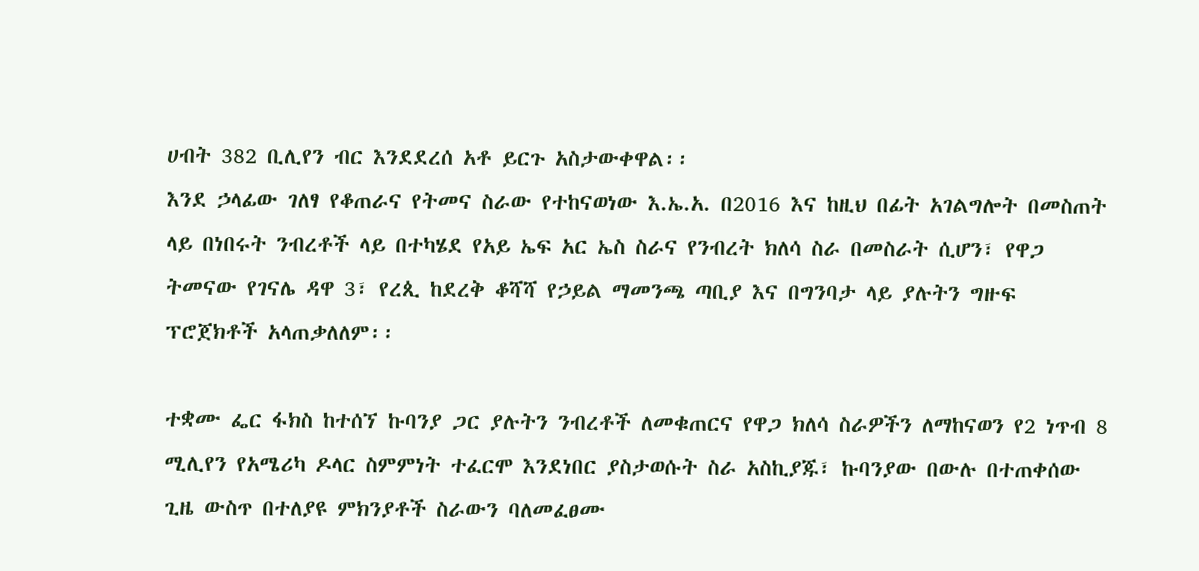ሀብት 382 ቢሊየን ብር እንደደረሰ አቶ ይርጉ አስታውቀዋል፡፡
እንደ ኃላፊው ገለፃ የቆጠራና የትመና ስራው የተከናወነው እ.ኤ.አ. በ2016 እና ከዚህ በፊት አገልግሎት በመስጠት ላይ በነበሩት ንብረቶች ላይ በተካሄደ የአይ ኤፍ አር ኤስ ስራና የንብረት ክለሳ ስራ በመስራት ሲሆን፣ የዋጋ ትመናው የገናሌ ዳዋ 3፣ የረጲ ከደረቅ ቆሻሻ የኃይል ማመንጫ ጣቢያ እና በግንባታ ላይ ያሉትን ግዙፍ ፕሮጀክቶች አላጠቃለለም፡፡

ተቋሙ ፌር ፋክስ ከተሰኘ ኩባንያ ጋር ያሉትን ንብረቶች ለመቁጠርና የዋጋ ክለሳ ስራዎችን ለማከናወን የ2 ነጥብ 8 ሚሊየን የአሜሪካ ዶላር ስምምነት ተፈርሞ እንደነበር ያስታወሱት ስራ አስኪያጁ፣ ኩባንያው በውሉ በተጠቀሰው ጊዜ ውስጥ በተለያዩ ምክንያቶች ስራውን ባለመፈፀሙ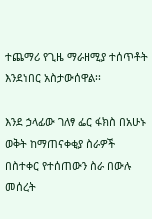ተጨማሪ የጊዜ ማራዘሚያ ተሰጥቶት እንደነበር አስታውሰዋል፡፡

እንደ ኃላፊው ገለፃ ፌር ፋክስ በአሁኑ ወቅት ከማጠናቀቂያ ስራዎች በስተቀር የተሰጠውን ስራ በውሉ መሰረት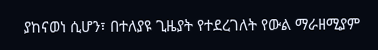ያከናወነ ሲሆን፣ በተለያዩ ጊዜያት የተደረገለት የውል ማራዘሚያም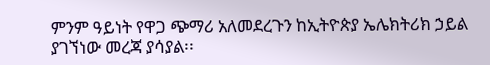ምንም ዓይነት የዋጋ ጭማሪ አለመደረጉን ከኢትዮጵያ ኤሌክትሪክ ኃይል ያገኘነው መረጃ ያሳያል፡፡